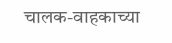चालक-वाहकाच्या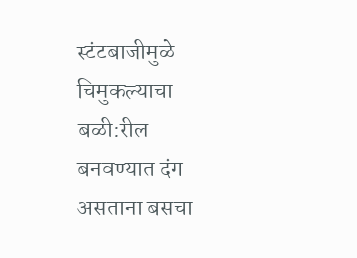स्टंटबाजीमुळे चिमुकल्याचा बळी:रील बनवण्यात दंग असताना बसचा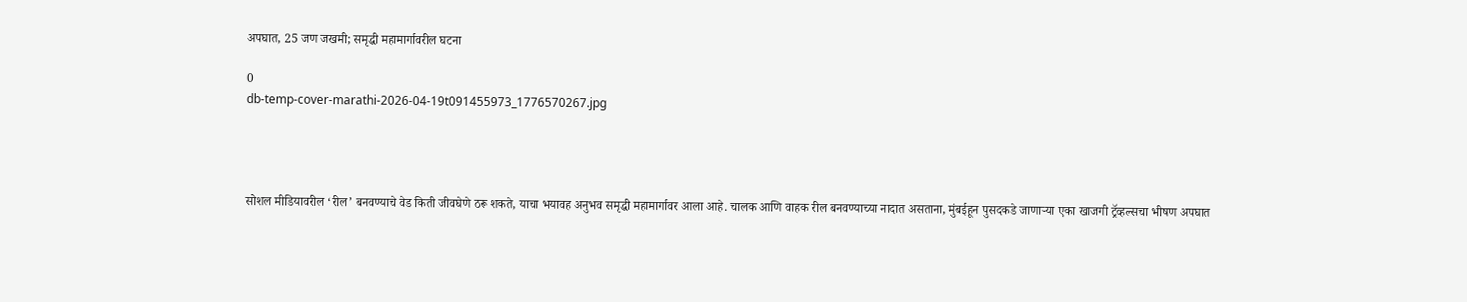अपघात, 25 जण जखमी; समृद्धी महामार्गावरील घटना

0
db-temp-cover-marathi-2026-04-19t091455973_1776570267.jpg




सोशल मीडियावरील ‘रील’ बनवण्याचे वेड किती जीवघेणे ठरू शकते, याचा भयावह अनुभव समृद्धी महामार्गावर आला आहे. चालक आणि वाहक रील बनवण्याच्या नादात असताना, मुंबईहून पुसदकडे जाणाऱ्या एका खाजगी ट्रॅव्हल्सचा भीषण अपघात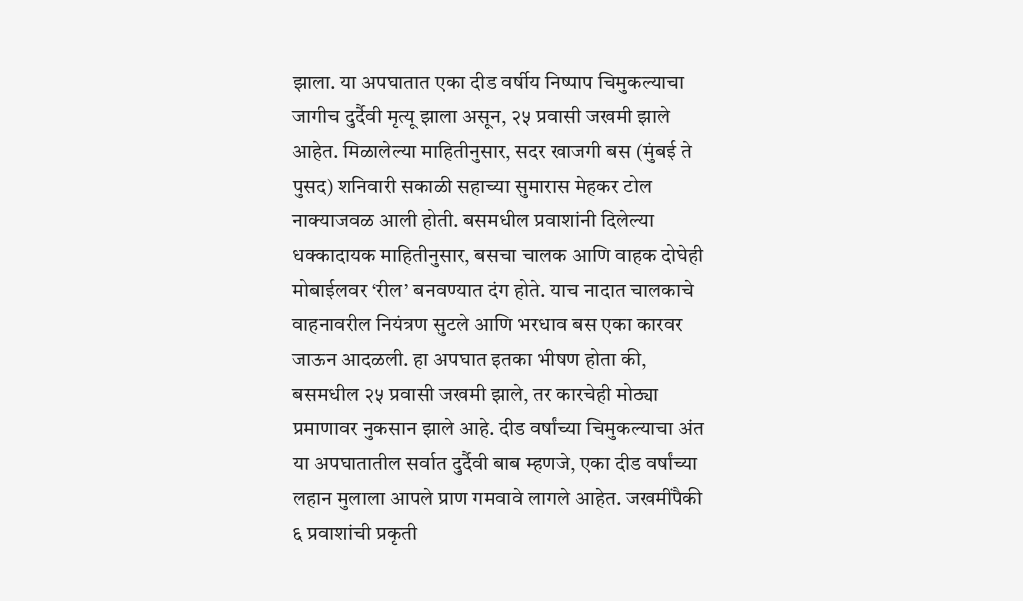झाला. या अपघातात एका दीड वर्षीय निष्पाप चिमुकल्याचा जागीच दुर्दैवी मृत्यू झाला असून, २५ प्रवासी जखमी झाले आहेत. मिळालेल्या माहितीनुसार, सदर खाजगी बस (मुंबई ते पुसद) शनिवारी सकाळी सहाच्या सुमारास मेहकर टोल नाक्याजवळ आली होती. बसमधील प्रवाशांनी दिलेल्या धक्कादायक माहितीनुसार, बसचा चालक आणि वाहक दोघेही मोबाईलवर ‘रील’ बनवण्यात दंग होते. याच नादात चालकाचे वाहनावरील नियंत्रण सुटले आणि भरधाव बस एका कारवर जाऊन आदळली. हा अपघात इतका भीषण होता की, बसमधील २५ प्रवासी जखमी झाले, तर कारचेही मोठ्या प्रमाणावर नुकसान झाले आहे. दीड वर्षांच्या चिमुकल्याचा अंत या अपघातातील सर्वात दुर्दैवी बाब म्हणजे, एका दीड वर्षांच्या लहान मुलाला आपले प्राण गमवावे लागले आहेत. जखमींपैकी ६ प्रवाशांची प्रकृती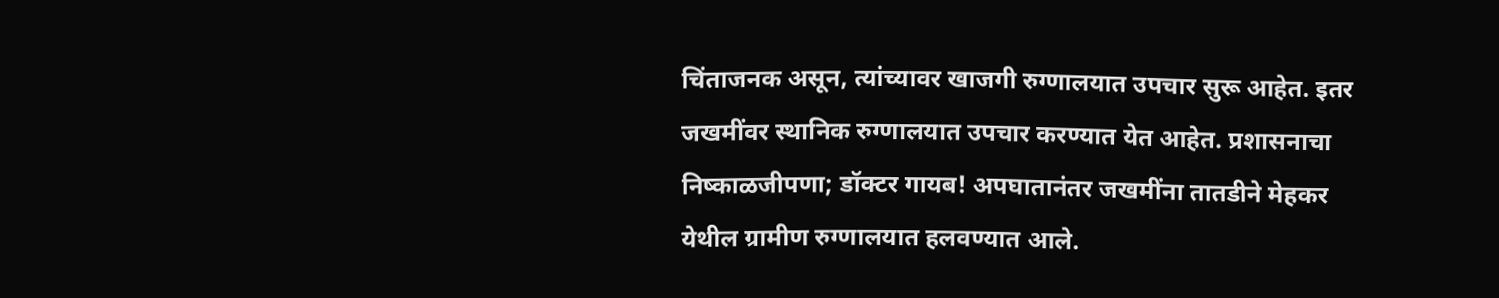चिंताजनक असून, त्यांच्यावर खाजगी रुग्णालयात उपचार सुरू आहेत. इतर जखमींवर स्थानिक रुग्णालयात उपचार करण्यात येत आहेत. प्रशासनाचा निष्काळजीपणा; डॉक्टर गायब! अपघातानंतर जखमींना तातडीने मेहकर येथील ग्रामीण रुग्णालयात हलवण्यात आले.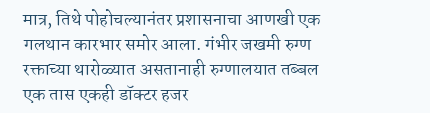मात्र, तिथे पोहोचल्यानंतर प्रशासनाचा आणखी एक गलथान कारभार समोर आला. गंभीर जखमी रुग्ण रक्ताच्या थारोळ्यात असतानाही रुग्णालयात तब्बल एक तास एकही डॉक्टर हजर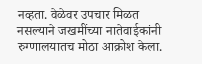नव्हता. वेळेवर उपचार मिळत नसल्याने जखमींच्या नातेवाईकांनी रुग्णालयातच मोठा आक्रोश केला.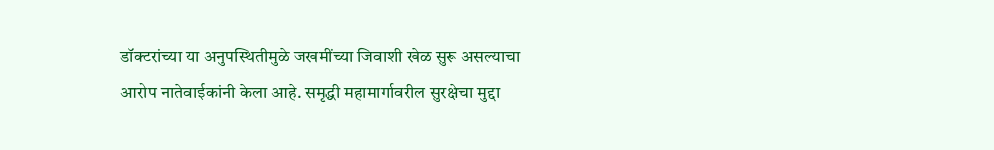डॉक्टरांच्या या अनुपस्थितीमुळे जखमींच्या जिवाशी खेळ सुरू असल्याचा आरोप नातेवाईकांनी केला आहे. समृद्धी महामार्गावरील सुरक्षेचा मुद्दा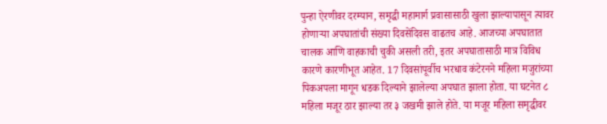पुन्हा ऐरणीवर दरम्यान, समृद्धी महामार्ग प्रवासासाठी खुला झाल्यापासून त्यावर होणाऱ्या अपघातांची संख्या दिवसेंदिवस वाढतच आहे. आजच्या अपघातात चालक आणि वाहकाची चुकी असली तरी, इतर अपघातासाठी मात्र विविध कारणे कारणीभूत आहेत. 17 दिवसांपूर्वीच भरधाव कंटेरनने महिला मजुरांच्या पिकअपला मागून धडक दिल्याने झालेल्या अपघात झाला होता. या घटनेत ८ महिला मजूर ठार झाल्या तर ३ जखमी झाले होते. या मजूर महिला समृद्धीवर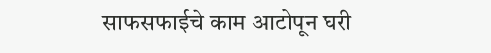साफसफाईचे काम आटोपून घरी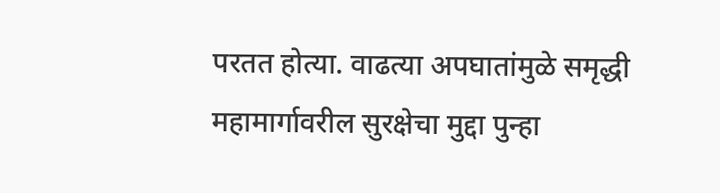परतत होत्या. वाढत्या अपघातांमुळे समृद्धी महामार्गावरील सुरक्षेचा मुद्दा पुन्हा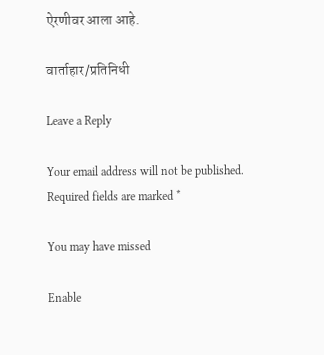ऐरणीवर आला आहे.

वार्ताहार/प्रतिनिधी

Leave a Reply

Your email address will not be published. Required fields are marked *

You may have missed

Enable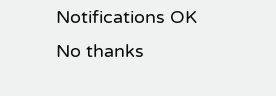Notifications OK No thanks